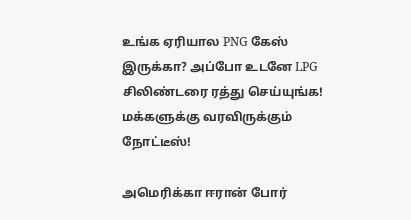உங்க ஏரியால PNG கேஸ் இருக்கா? அப்போ உடனே LPG சிலிண்டரை ரத்து செய்யுங்க! மக்களுக்கு வரவிருக்கும் நோட்டீஸ்!

அமெரிக்கா ஈரான் போர்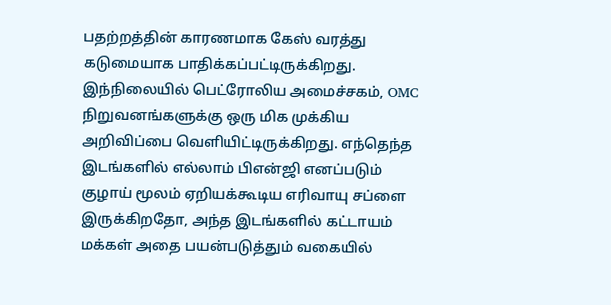பதற்றத்தின் காரணமாக கேஸ் வரத்து கடுமையாக பாதிக்கப்பட்டிருக்கிறது. இந்நிலையில் பெட்ரோலிய அமைச்சகம், OMC நிறுவனங்களுக்கு ஒரு மிக முக்கிய அறிவிப்பை வெளியிட்டிருக்கிறது. எந்தெந்த இடங்களில் எல்லாம் பிஎன்ஜி எனப்படும் குழாய் மூலம் ஏறியக்கூடிய எரிவாயு சப்ளை இருக்கிறதோ, அந்த இடங்களில் கட்டாயம் மக்கள் அதை பயன்படுத்தும் வகையில்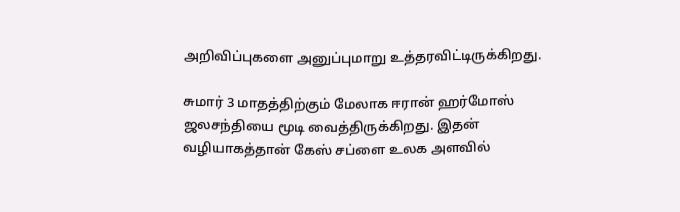அறிவிப்புகளை அனுப்புமாறு உத்தரவிட்டிருக்கிறது.

சுமார் 3 மாதத்திற்கும் மேலாக ஈரான் ஹர்மோஸ் ஜலசந்தியை மூடி வைத்திருக்கிறது. இதன் வழியாகத்தான் கேஸ் சப்ளை உலக அளவில்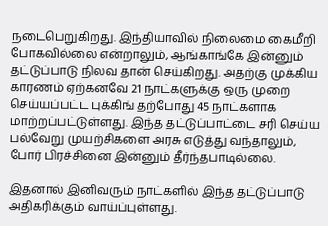நடைபெறுகிறது. இந்தியாவில் நிலைமை கைமீறி போகவில்லை என்றாலும், ஆங்காங்கே இன்னும் தட்டுப்பாடு நிலவ தான் செய்கிறது. அதற்கு முக்கிய காரணம் ஏற்கனவே 21 நாட்களுக்கு ஒரு முறை செய்யப்பட்ட புக்கிங் தற்போது 45 நாட்களாக மாற்றப்பட்டுள்ளது. இந்த தட்டுப்பாட்டை சரி செய்ய பல்வேறு முயற்சிகளை அரசு எடுத்து வந்தாலும், போர் பிரச்சினை இன்னும் தீர்ந்தபாடில்லை.

இதனால் இனிவரும் நாட்களில் இந்த தட்டுப்பாடு அதிகரிக்கும் வாய்ப்புள்ளது.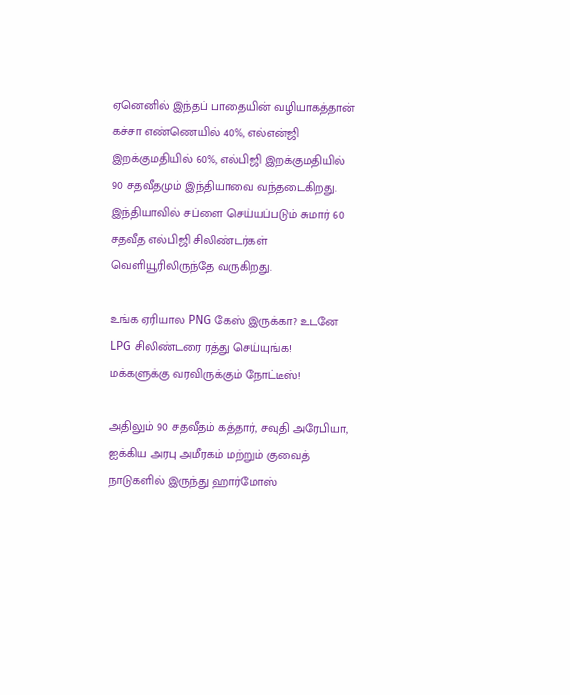ஏனெனில் இந்தப் பாதையின் வழியாகத்தான் கச்சா எண்ணெயில் 40%, எல்என்ஜி இறக்குமதியில் 60%, எல்பிஜி இறக்குமதியில் 90 சதவீதமும் இந்தியாவை வந்தடைகிறது. இந்தியாவில் சப்ளை செய்யப்படும் சுமார் 60 சதவீத எல்பிஜி சிலிண்டர்கள் வெளியூரிலிருந்தே வருகிறது.

உங்க ஏரியால PNG கேஸ் இருக்கா? உடனே LPG சிலிண்டரை ரத்து செய்யுங்க! மக்களுக்கு வரவிருக்கும் நோட்டீஸ்!

அதிலும் 90 சதவீதம் கத்தார், சவுதி அரேபியா, ஐக்கிய அரபு அமீரகம் மற்றும் குவைத் நாடுகளில் இருந்து ஹார்மோஸ்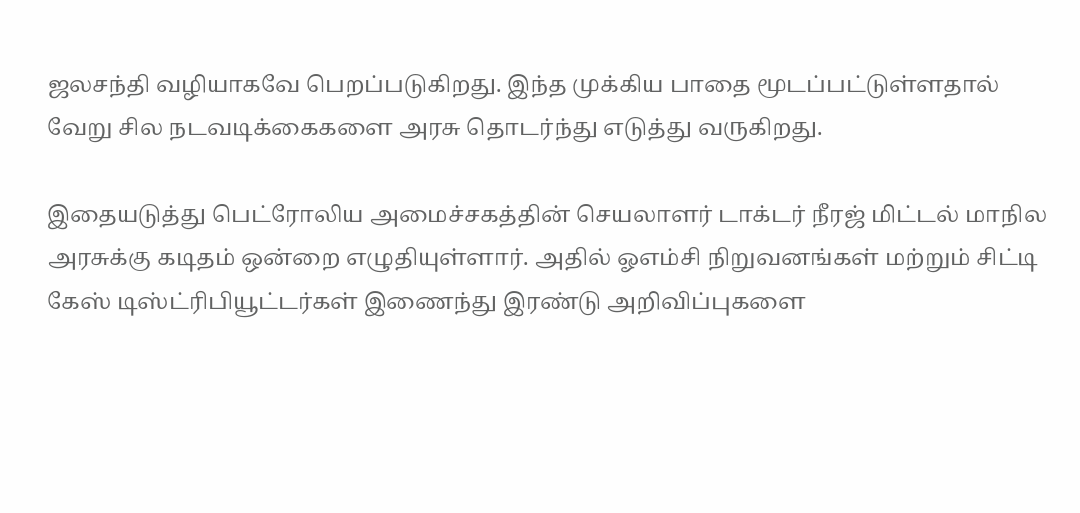ஜலசந்தி வழியாகவே பெறப்படுகிறது. இந்த முக்கிய பாதை மூடப்பட்டுள்ளதால் வேறு சில நடவடிக்கைகளை அரசு தொடர்ந்து எடுத்து வருகிறது.

இதையடுத்து பெட்ரோலிய அமைச்சகத்தின் செயலாளர் டாக்டர் நீரஜ் மிட்டல் மாநில அரசுக்கு கடிதம் ஒன்றை எழுதியுள்ளார். அதில் ஓஎம்சி நிறுவனங்கள் மற்றும் சிட்டி கேஸ் டிஸ்ட்ரிபியூட்டர்கள் இணைந்து இரண்டு அறிவிப்புகளை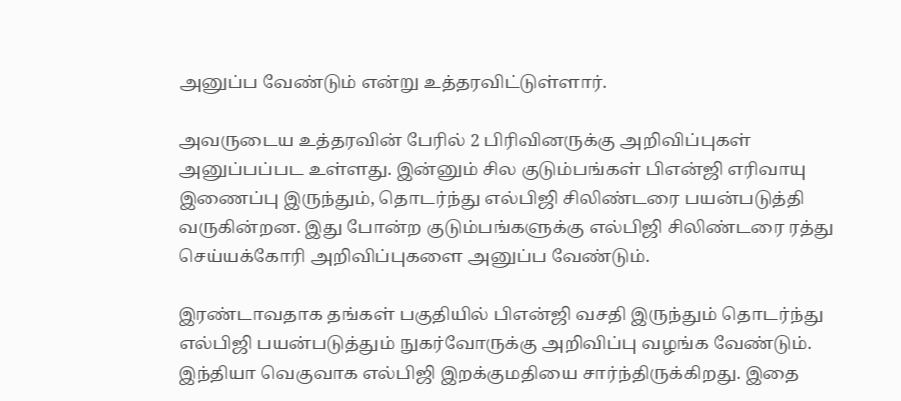அனுப்ப வேண்டும் என்று உத்தரவிட்டுள்ளார்.

அவருடைய உத்தரவின் பேரில் 2 பிரிவினருக்கு அறிவிப்புகள் அனுப்பப்பட உள்ளது. இன்னும் சில குடும்பங்கள் பிஎன்ஜி எரிவாயு இணைப்பு இருந்தும், தொடர்ந்து எல்பிஜி சிலிண்டரை பயன்படுத்தி வருகின்றன. இது போன்ற குடும்பங்களுக்கு எல்பிஜி சிலிண்டரை ரத்து செய்யக்கோரி அறிவிப்புகளை அனுப்ப வேண்டும்.

இரண்டாவதாக தங்கள் பகுதியில் பிஎன்ஜி வசதி இருந்தும் தொடர்ந்து எல்பிஜி பயன்படுத்தும் நுகர்வோருக்கு அறிவிப்பு வழங்க வேண்டும். இந்தியா வெகுவாக எல்பிஜி இறக்குமதியை சார்ந்திருக்கிறது. இதை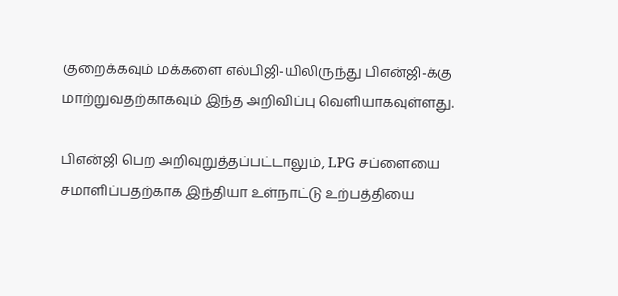குறைக்கவும் மக்களை எல்பிஜி-யிலிருந்து பிஎன்ஜி-க்கு மாற்றுவதற்காகவும் இந்த அறிவிப்பு வெளியாகவுள்ளது.

பிஎன்ஜி பெற அறிவுறுத்தப்பட்டாலும், LPG சப்ளையை சமாளிப்பதற்காக இந்தியா உள்நாட்டு உற்பத்தியை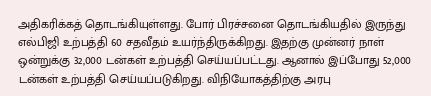அதிகரிக்கத் தொடங்கியுள்ளது. போர் பிரச்சனை தொடங்கியதில் இருந்து எல்பிஜி உற்பத்தி 60 சதவீதம் உயர்ந்திருக்கிறது. இதற்கு முன்னர் நாள் ஒன்றுக்கு 32,000 டன்கள் உற்பத்தி செய்யப்பட்டது. ஆனால் இப்போது 52,000 டன்கள் உற்பத்தி செய்யப்படுகிறது. விநியோகத்திற்கு அரபு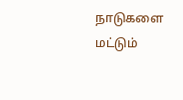நாடுகளை மட்டும்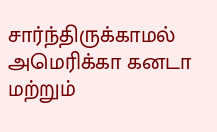சார்ந்திருக்காமல் அமெரிக்கா கனடா மற்றும்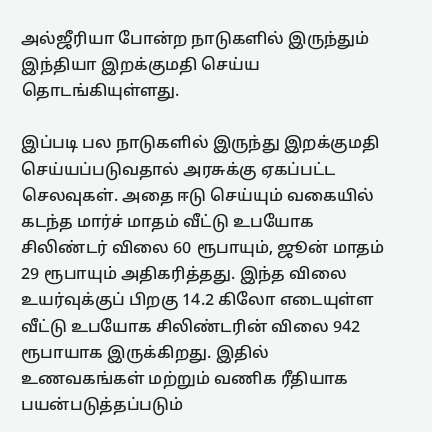அல்ஜீரியா போன்ற நாடுகளில் இருந்தும் இந்தியா இறக்குமதி செய்ய தொடங்கியுள்ளது.

இப்படி பல நாடுகளில் இருந்து இறக்குமதி செய்யப்படுவதால் அரசுக்கு ஏகப்பட்ட செலவுகள். அதை ஈடு செய்யும் வகையில் கடந்த மார்ச் மாதம் வீட்டு உபயோக சிலிண்டர் விலை 60 ரூபாயும், ஜூன் மாதம் 29 ரூபாயும் அதிகரித்தது. இந்த விலை உயர்வுக்குப் பிறகு 14.2 கிலோ எடையுள்ள வீட்டு உபயோக சிலிண்டரின் விலை 942 ரூபாயாக இருக்கிறது. இதில் உணவகங்கள் மற்றும் வணிக ரீதியாக பயன்படுத்தப்படும்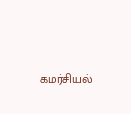கமர்சியல்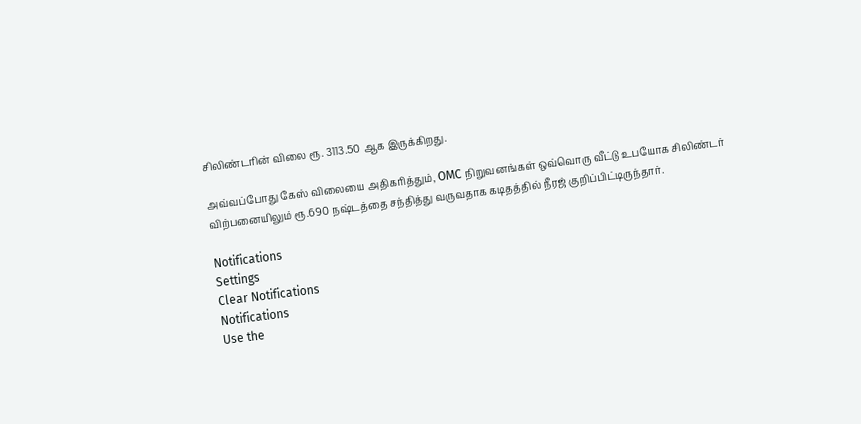சிலிண்டரின் விலை ரூ. 3113.50 ஆக இருக்கிறது.

அவ்வப்போது கேஸ் விலையை அதிகரித்தும், OMC நிறுவனங்கள் ஒவ்வொரு வீட்டு உபயோக சிலிண்டர் விற்பனையிலும் ரூ.690 நஷ்டத்தை சந்தித்து வருவதாக கடிதத்தில் நீரஜ் குறிப்பிட்டிருந்தார்.

Notifications
Settings
Clear Notifications
Notifications
Use the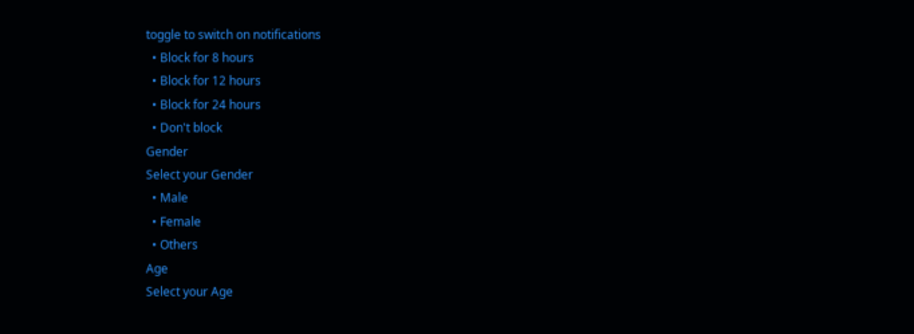toggle to switch on notifications
  • Block for 8 hours
  • Block for 12 hours
  • Block for 24 hours
  • Don't block
Gender
Select your Gender
  • Male
  • Female
  • Others
Age
Select your Age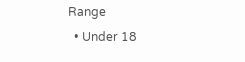Range
  • Under 18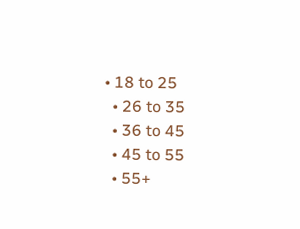• 18 to 25
  • 26 to 35
  • 36 to 45
  • 45 to 55
  • 55+